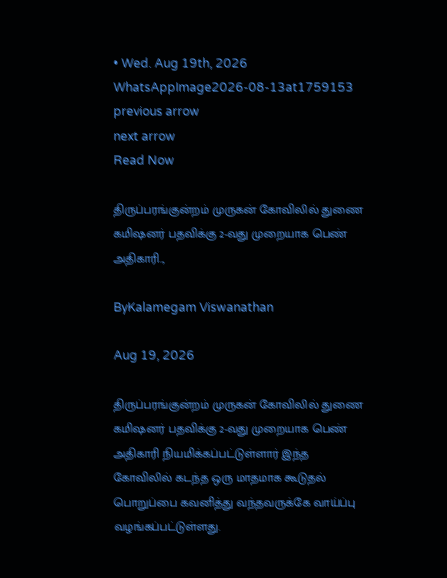• Wed. Aug 19th, 2026
WhatsAppImage2026-08-13at1759153
previous arrow
next arrow
Read Now

திருப்பரங்குன்றம் முருகன் கோவிலில் துணை கமிஷனர் பதவிக்கு 2-வது முறையாக பெண் அதிகாரி..,

ByKalamegam Viswanathan

Aug 19, 2026

திருப்பரங்குன்றம் முருகன் கோவிலில் துணை கமிஷனர் பதவிக்கு 2-வது முறையாக பெண் அதிகாரி நியமிக்கப்பட்டுள்ளார் இந்த கோவிலில் கடந்த ஒரு மாதமாக கூடுதல் பொறுப்பை கவனித்து வந்தவருக்கே வாய்ப்பு வழங்கப்பட்டுள்ளது.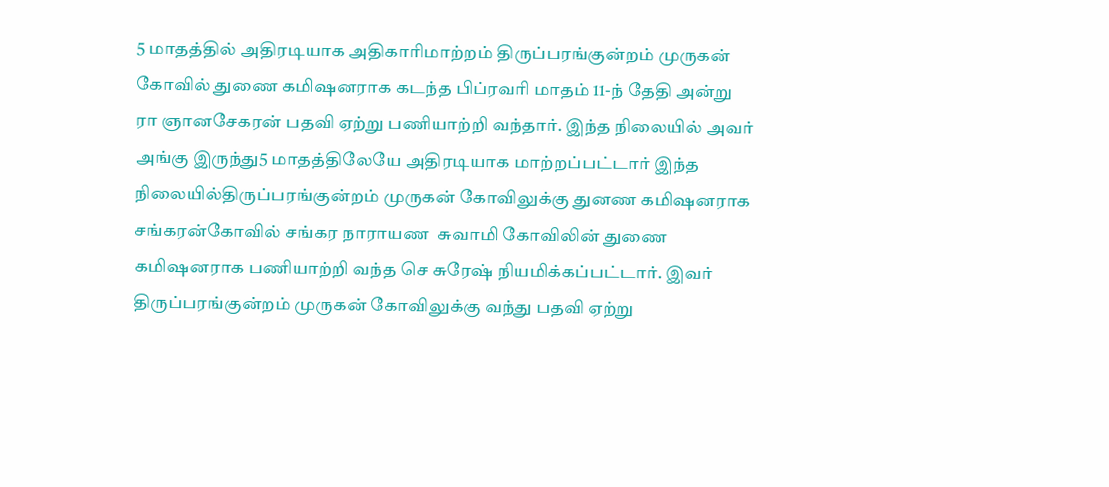5 மாதத்தில் அதிரடியாக அதிகாரிமாற்றம் திருப்பரங்குன்றம் முருகன் கோவில் துணை கமிஷனராக கடந்த பிப்ரவரி மாதம் 11-ந் தேதி அன்று ரா ஞானசேகரன் பதவி ஏற்று பணியாற்றி வந்தார். இந்த நிலையில் அவர் அங்கு இருந்து5 மாதத்திலேயே அதிரடியாக மாற்றப்பட்டார் இந்த நிலையில்திருப்பரங்குன்றம் முருகன் கோவிலுக்கு துனண கமிஷனராக சங்கரன்கோவில் சங்கர நாராயண  சுவாமி கோவிலின் துணை கமிஷனராக பணியாற்றி வந்த செ சுரேஷ் நியமிக்கப்பட்டார். இவர் திருப்பரங்குன்றம் முருகன் கோவிலுக்கு வந்து பதவி ஏற்று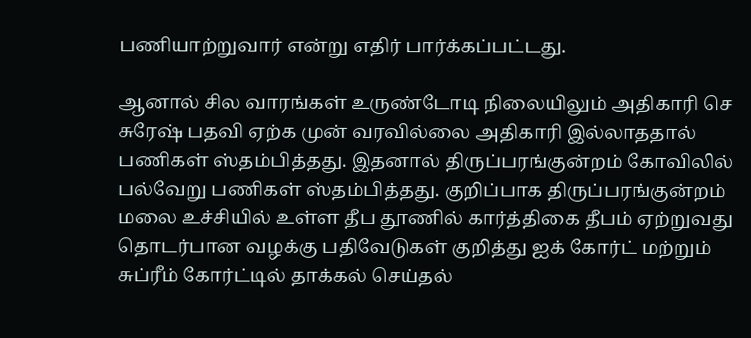பணியாற்றுவார் என்று எதிர் பார்க்கப்பட்டது.

ஆனால் சில வாரங்கள் உருண்டோடி நிலையிலும் அதிகாரி செ சுரேஷ் பதவி ஏற்க முன் வரவில்லை அதிகாரி இல்லாததால் பணிகள் ஸ்தம்பித்தது. இதனால் திருப்பரங்குன்றம் கோவிலில் பல்வேறு பணிகள் ஸ்தம்பித்தது. குறிப்பாக திருப்பரங்குன்றம் மலை உச்சியில் உள்ள தீப தூணில் கார்த்திகை தீபம் ஏற்றுவது தொடர்பான வழக்கு பதிவேடுகள் குறித்து ஐக் கோர்ட் மற்றும் சுப்ரீம் கோர்ட்டில் தாக்கல் செய்தல்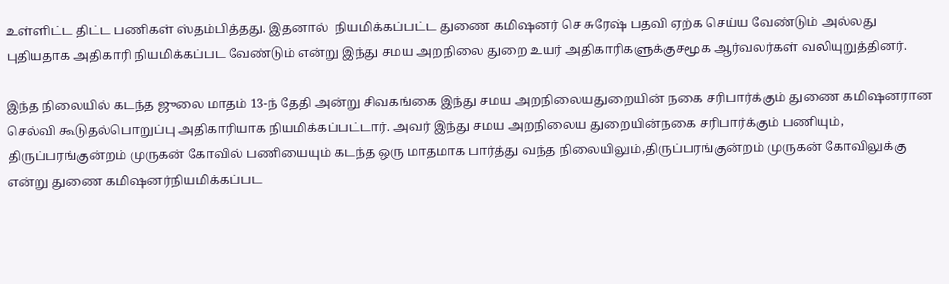உள்ளிட்ட திட்ட பணிகள் ஸ்தம்பித்தது. இதனால்  நியமிக்கப்பட்ட துணை கமிஷனர் செ சுரேஷ் பதவி ஏற்க செய்ய வேண்டும் அல்லது புதியதாக அதிகாரி நியமிக்கப்பட வேண்டும் என்று இந்து சமய அறநிலை துறை உயர் அதிகாரிகளுக்குசமூக ஆர்வலர்கள் வலியுறுத்தினர்.

இந்த நிலையில் கடந்த ஜுலை மாதம் 13-ந் தேதி அன்று சிவகங்கை இந்து சமய அறநிலையதுறையின் நகை சரிபார்க்கும் துணை கமிஷனரான செல்வி கூடுதல்பொறுப்பு அதிகாரியாக நியமிக்கப்பட்டார். அவர் இந்து சமய அறநிலைய துறையின்நகை சரிபார்க்கும் பணியும், திருப்பரங்குன்றம் முருகன் கோவில் பணியையும் கடந்த ஒரு மாதமாக பார்த்து வந்த நிலையிலும்,திருப்பரங்குன்றம் முருகன் கோவிலுக்கு என்று துணை கமிஷனர்நியமிக்கப்பட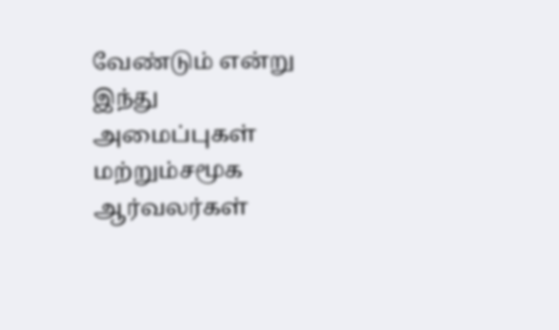வேண்டும் என்று இந்து அமைப்புகள் மற்றும்சமூக ஆர்வலர்கள்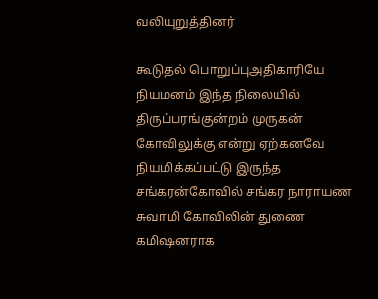வலியுறுத்தினர்

கூடுதல் பொறுப்புஅதிகாரியே நியமனம் இந்த நிலையில் திருப்பரங்குன்றம் முருகன் கோவிலுக்கு என்று ஏற்கனவே நியமிக்கப்பட்டு இருந்த சங்கரன்கோவில் சங்கர நாராயண சுவாமி கோவிலின் துணை கமிஷனராக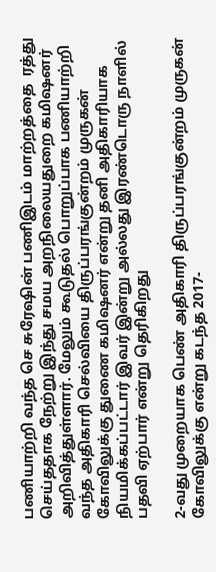பணியாற்றி வந்த செ சுரேஷின் பணிஇடம் மாற்றத்தை  ரத்து செய்ததாக நேற்று இந்து சமய அறநிலையதுறை கமிஷனர் அறிவித்துள்ளார். மேலும் கூடுதல் பொறுப்பாக பணியாற்றி வந்த அதிகாரி செல்வியை திருப்பரங்குன்றம் முருகன் கோவிலுக்கு துணை கமிஷனர் என்று தனி அதிகாரியாக நியமிக்கப்பட்டார் இவர் இன்று அல்லது இரண்டொரு நாளில் பதவி ஏற்பார் என்று தெரிகிறது

2-வது முறையாக பெண் அதிகாரி திருப்பரங்குன்றம் முருகன் கோவிலுக்கு என்று கடந்த 2017-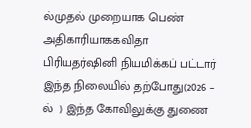ல்முதல் முறையாக பெண் அதிகாரியாககவிதா பிரியதர்ஷினி நியமிக்கப் பட்டார் இந்த நிலையில் தற்போது(2026 – ல்  ) இந்த கோவிலுக்கு துணை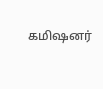கமிஷனர்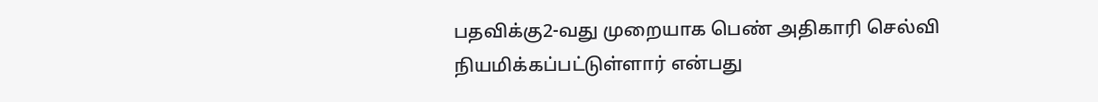பதவிக்கு2-வது முறையாக பெண் அதிகாரி செல்வி  நியமிக்கப்பட்டுள்ளார் என்பது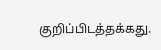குறிப்பிடத்தக்கது.